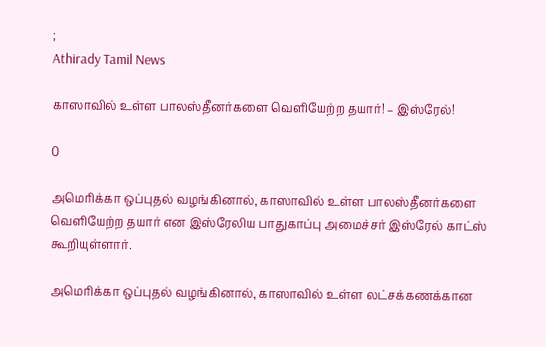;
Athirady Tamil News

காஸாவில் உள்ள பாலஸ்தீனர்களை வெளியேற்ற தயார்! – இஸ்ரேல்!

0

அமெரிக்கா ஒப்புதல் வழங்கினால், காஸாவில் உள்ள பாலஸ்தீனர்களை வெளியேற்ற தயார் என இஸ்ரேலிய பாதுகாப்பு அமைச்சர் இஸ்ரேல் காட்ஸ் கூறியுள்ளார்.

அமெரிக்கா ஒப்புதல் வழங்கினால், காஸாவில் உள்ள லட்சக்கணக்கான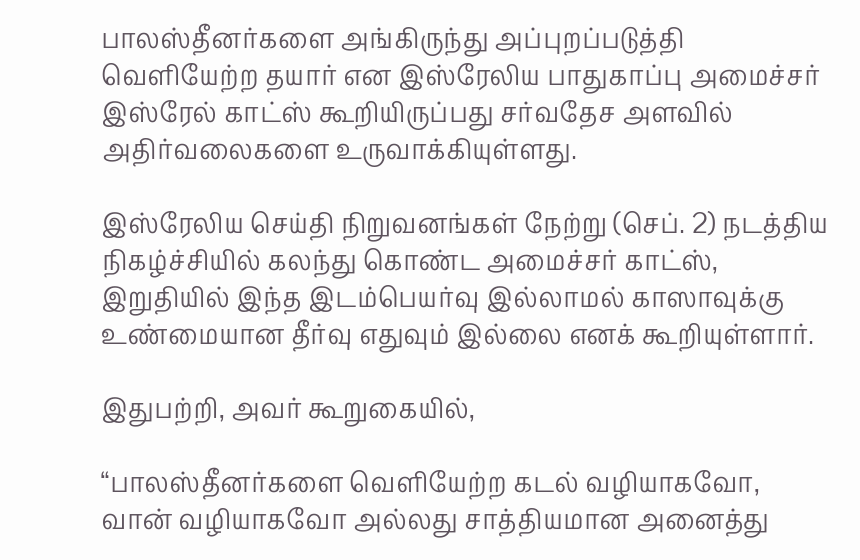பாலஸ்தீனர்களை அங்கிருந்து அப்புறப்படுத்தி வெளியேற்ற தயார் என இஸ்ரேலிய பாதுகாப்பு அமைச்சர் இஸ்ரேல் காட்ஸ் கூறியிருப்பது சர்வதேச அளவில் அதிர்வலைகளை உருவாக்கியுள்ளது.

இஸ்ரேலிய செய்தி நிறுவனங்கள் நேற்று (செப். 2) நடத்திய நிகழ்ச்சியில் கலந்து கொண்ட அமைச்சர் காட்ஸ், இறுதியில் இந்த இடம்பெயர்வு இல்லாமல் காஸாவுக்கு உண்மையான தீர்வு எதுவும் இல்லை எனக் கூறியுள்ளார்.

இதுபற்றி, அவர் கூறுகையில்,

“பாலஸ்தீனர்களை வெளியேற்ற கடல் வழியாகவோ, வான் வழியாகவோ அல்லது சாத்தியமான அனைத்து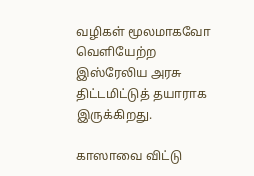வழிகள் மூலமாகவோ வெளியேற்ற இஸ்ரேலிய அரசு திட்டமிட்டுத் தயாராக இருக்கிறது.

காஸாவை விட்டு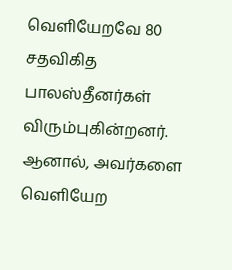வெளியேறவே 80 சதவிகித பாலஸ்தீனர்கள் விரும்புகின்றனர். ஆனால், அவர்களை வெளியேற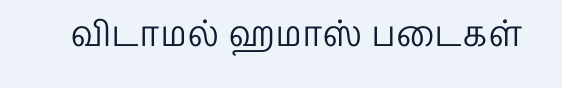விடாமல் ஹமாஸ் படைகள்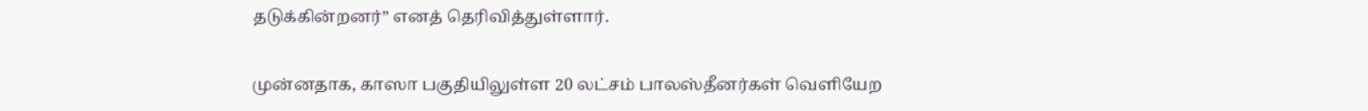தடுக்கின்றனர்” எனத் தெரிவித்துள்ளார்.

முன்னதாக, காஸா பகுதியிலுள்ள 20 லட்சம் பாலஸ்தீனர்கள் வெளியேற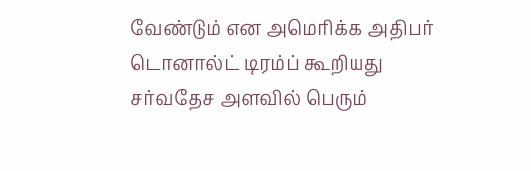வேண்டும் என அமெரிக்க அதிபர் டொனால்ட் டிரம்ப் கூறியது சர்வதேச அளவில் பெரும்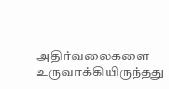அதிர்வலைகளை உருவாக்கியிருந்தது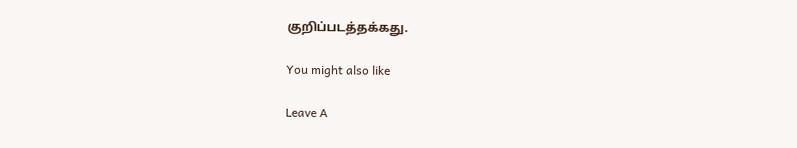குறிப்படத்தக்கது.

You might also like

Leave A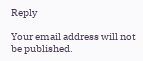Reply

Your email address will not be published.